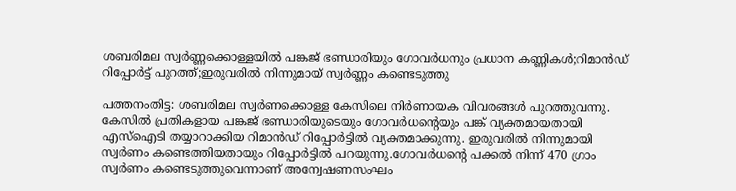ശബരിമല സ്വർണ്ണക്കൊള്ളയിൽ പങ്കജ് ഭണ്ഡാരിയും ഗോവർധനും പ്രധാന കണ്ണികൾ;റിമാൻഡ് റിപ്പോർട്ട് പുറത്ത്;ഇരുവരിൽ നിന്നുമായ് സ്വർണ്ണം കണ്ടെടുത്തു

പത്തനംതിട്ട: ശബരിമല സ്വർണക്കൊള്ള കേസിലെ നിർണായക വിവരങ്ങൾ പുറത്തുവന്നു. കേസിൽ പ്രതികളായ പങ്കജ് ഭണ്ഡാരിയുടെയും ഗോവർധന്റെയും പങ്ക് വ്യക്തമായതായി എസ്‌ഐടി തയ്യാറാക്കിയ റിമാൻഡ് റിപ്പോർട്ടിൽ വ്യക്തമാക്കുന്നു. ഇരുവരിൽ നിന്നുമായി സ്വർണം കണ്ടെത്തിയതായും റിപ്പോർട്ടിൽ പറയുന്നു.ഗോവർധന്റെ പക്കൽ നിന്ന് 470 ഗ്രാം സ്വർണം കണ്ടെടുത്തുവെന്നാണ് അന്വേഷണസംഘം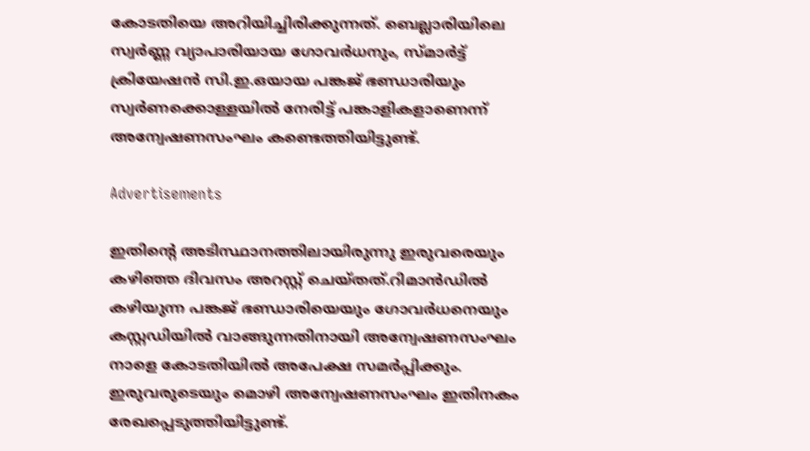കോടതിയെ അറിയിച്ചിരിക്കുന്നത്. ബെല്ലാരിയിലെ സ്വർണ്ണ വ്യാപാരിയായ ഗോവർധനും, സ്മാർട്ട് ക്രിയേഷൻ സി.ഇ.ഒയായ പങ്കജ് ഭണ്ഡാരിയും സ്വർണക്കൊള്ളയിൽ നേരിട്ട് പങ്കാളികളാണെന്ന് അന്വേഷണസംഘം കണ്ടെത്തിയിട്ടുണ്ട്.

Advertisements

ഇതിന്റെ അടിസ്ഥാനത്തിലായിരുന്നു ഇരുവരെയും കഴിഞ്ഞ ദിവസം അറസ്റ്റ് ചെയ്തത്.റിമാൻഡിൽ കഴിയുന്ന പങ്കജ് ഭണ്ഡാരിയെയും ഗോവർധനെയും കസ്റ്റഡിയിൽ വാങ്ങുന്നതിനായി അന്വേഷണസംഘം നാളെ കോടതിയിൽ അപേക്ഷ സമർപ്പിക്കും. ഇരുവരുടെയും മൊഴി അന്വേഷണസംഘം ഇതിനകം രേഖപ്പെടുത്തിയിട്ടുണ്ട്.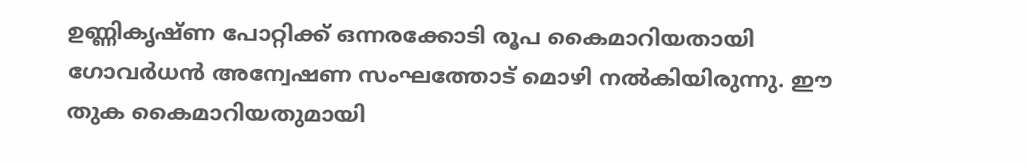ഉണ്ണികൃഷ്ണ പോറ്റിക്ക് ഒന്നരക്കോടി രൂപ കൈമാറിയതായി ഗോവർധൻ അന്വേഷണ സംഘത്തോട് മൊഴി നൽകിയിരുന്നു. ഈ തുക കൈമാറിയതുമായി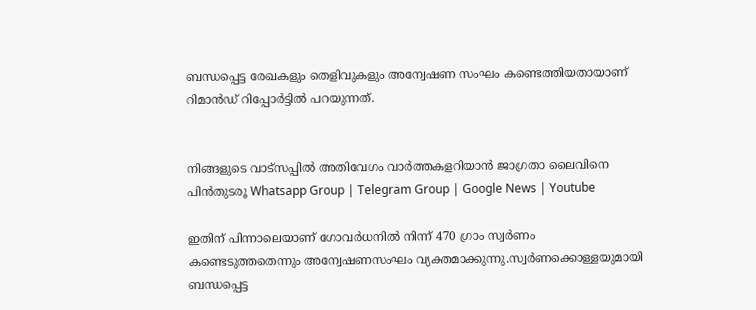ബന്ധപ്പെട്ട രേഖകളും തെളിവുകളും അന്വേഷണ സംഘം കണ്ടെത്തിയതായാണ് റിമാൻഡ് റിപ്പോർട്ടിൽ പറയുന്നത്.


നിങ്ങളുടെ വാട്സപ്പിൽ അതിവേഗം വാർത്തകളറിയാൻ ജാഗ്രതാ ലൈവിനെ പിൻതുടരൂ Whatsapp Group | Telegram Group | Google News | Youtube

ഇതിന് പിന്നാലെയാണ് ഗോവർധനിൽ നിന്ന് 470 ഗ്രാം സ്വർണം കണ്ടെടുത്തതെന്നും അന്വേഷണസംഘം വ്യക്തമാക്കുന്നു.സ്വർണക്കൊള്ളയുമായി ബന്ധപ്പെട്ട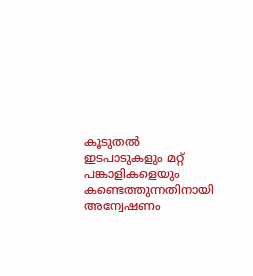കൂടുതൽ ഇടപാടുകളും മറ്റ് പങ്കാളികളെയും കണ്ടെത്തുന്നതിനായി അന്വേഷണം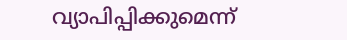വ്യാപിപ്പിക്കുമെന്ന്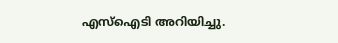എസ്‌ഐടി അറിയിച്ചു.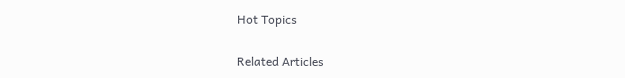Hot Topics

Related Articles